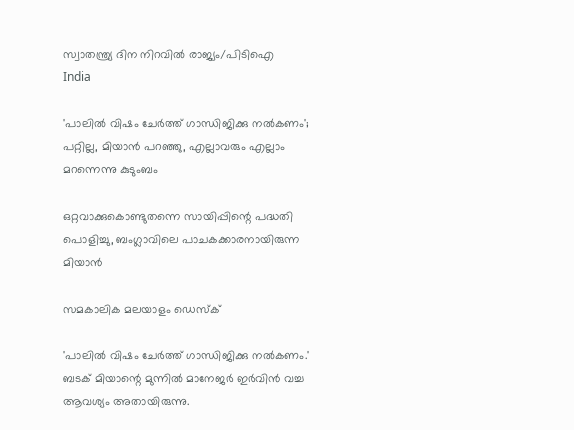സ്വാതന്ത്ര്യ ദിന നിറവില്‍ രാജ്യം/പിടിഐ
India

'പാലില്‍ വിഷം ചേര്‍ത്ത് ഗാന്ധിജിക്കു നല്‍കണം'; പറ്റില്ല, മിയാന്‍ പറഞ്ഞു, എല്ലാവരും എല്ലാം മറന്നെന്നു കുടുംബം

ഒറ്റവാക്കുകൊണ്ടുതന്നെ സായിപ്പിന്റെ പദ്ധതി പൊളിച്ചു, ബംഗ്ലാവിലെ പാചകക്കാരനായിരുന്ന മിയാന്‍

സമകാലിക മലയാളം ഡെസ്ക്

'പാലില്‍ വിഷം ചേര്‍ത്ത് ഗാന്ധിജിക്കു നല്‍കണം.' ബടക് മിയാന്റെ മുന്നില്‍ മാനേജര്‍ ഇര്‍വിന്‍ വച്ച ആവശ്യം അതായിരുന്നു.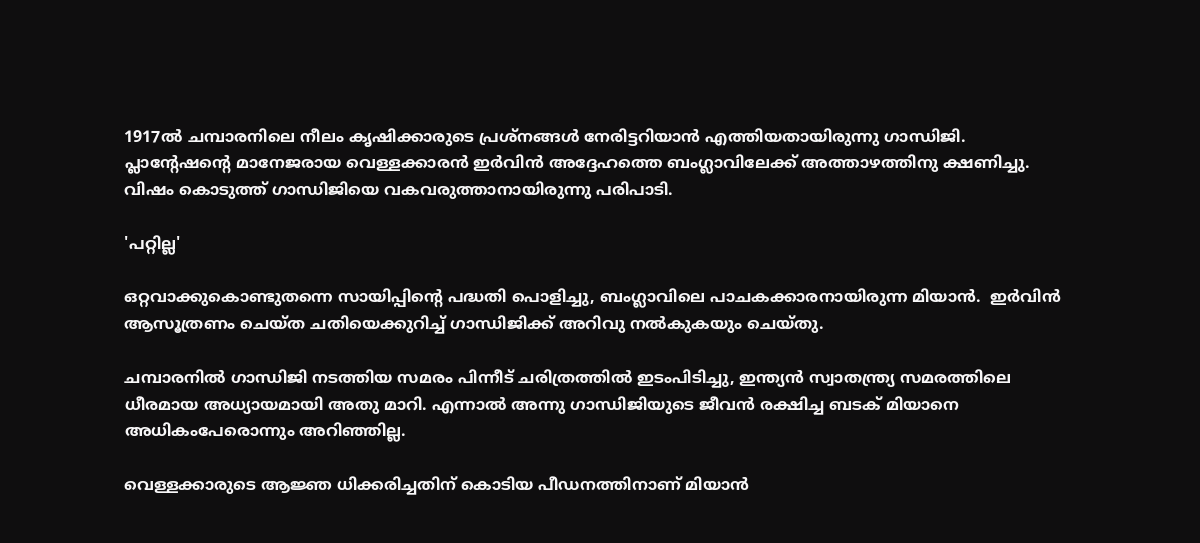1917ല്‍ ചമ്പാരനിലെ നീലം കൃഷിക്കാരുടെ പ്രശ്‌നങ്ങള്‍ നേരിട്ടറിയാന്‍ എത്തിയതായിരുന്നു ഗാന്ധിജി. പ്ലാന്റേഷന്റെ മാനേജരായ വെള്ളക്കാരന്‍ ഇര്‍വിന്‍ അദ്ദേഹത്തെ ബംഗ്ലാവിലേക്ക് അത്താഴത്തിനു ക്ഷണിച്ചു. വിഷം കൊടുത്ത് ഗാന്ധിജിയെ വകവരുത്താനായിരുന്നു പരിപാടി.

'പറ്റില്ല'

ഒറ്റവാക്കുകൊണ്ടുതന്നെ സായിപ്പിന്റെ പദ്ധതി പൊളിച്ചു, ബംഗ്ലാവിലെ പാചകക്കാരനായിരുന്ന മിയാന്‍.  ഇര്‍വിന്‍ ആസൂത്രണം ചെയ്ത ചതിയെക്കുറിച്ച് ഗാന്ധിജിക്ക് അറിവു നല്‍കുകയും ചെയ്തു.

ചമ്പാരനില്‍ ഗാന്ധിജി നടത്തിയ സമരം പിന്നീട് ചരിത്രത്തില്‍ ഇടംപിടിച്ചു, ഇന്ത്യന്‍ സ്വാതന്ത്ര്യ സമരത്തിലെ ധീരമായ അധ്യായമായി അതു മാറി. എന്നാല്‍ അന്നു ഗാന്ധിജിയുടെ ജീവന്‍ രക്ഷിച്ച ബടക് മിയാനെ അധികംപേരൊന്നും അറിഞ്ഞില്ല.

വെള്ളക്കാരുടെ ആജ്ഞ ധിക്കരിച്ചതിന് കൊടിയ പീഡനത്തിനാണ് മിയാന്‍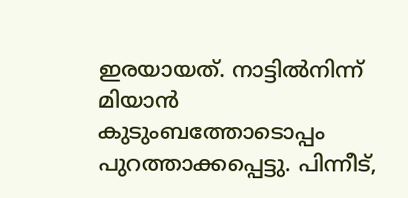ഇരയായത്. നാട്ടില്‍നിന്ന് മിയാന്‍ കുടുംബത്തോടൊപ്പം പുറത്താക്കപ്പെട്ടു. പിന്നീട്,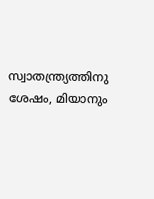സ്വാതന്ത്ര്യത്തിനു ശേഷം, മിയാനും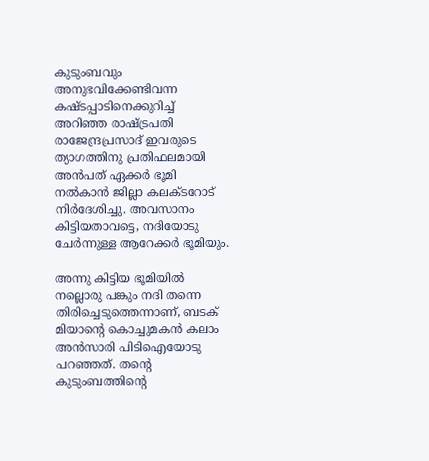കുടുംബവും അനുഭവിക്കേണ്ടിവന്ന കഷ്ടപ്പാടിനെക്കുറിച്ച് അറിഞ്ഞ രാഷ്ട്രപതി രാജേന്ദ്രപ്രസാദ് ഇവരുടെ ത്യാഗത്തിനു പ്രതിഫലമായി അന്‍പത് ഏക്കര്‍ ഭൂമി നല്‍കാന്‍ ജില്ലാ കലക്ടറോട് നിര്‍ദേശിച്ചു. അവസാനം കിട്ടിയതാവട്ടെ, നദിയോടു ചേര്‍ന്നുള്ള ആറേക്കര്‍ ഭൂമിയും.

അന്നു കിട്ടിയ ഭൂമിയില്‍ നല്ലൊരു പങ്കും നദി തന്നെ തിരിച്ചെടുത്തെന്നാണ്, ബടക് മിയാന്റെ കൊച്ചുമകന്‍ കലാം അന്‍സാരി പിടിഐയോടു പറഞ്ഞത്. തന്റെ കുടുംബത്തിന്റെ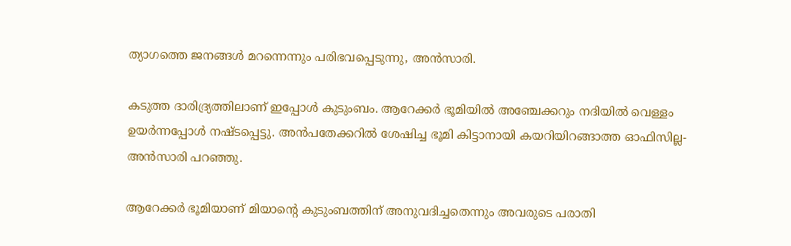ത്യാഗത്തെ ജനങ്ങള്‍ മറന്നെന്നും പരിഭവപ്പെടുന്നു, അന്‍സാരി.

കടുത്ത ദാരിദ്ര്യത്തിലാണ് ഇപ്പോള്‍ കുടുംബം. ആറേക്കര്‍ ഭൂമിയില്‍ അഞ്ചേക്കറും നദിയില്‍ വെള്ളം ഉയര്‍ന്നപ്പോള്‍ നഷ്ടപ്പെട്ടു. അന്‍പതേക്കറില്‍ ശേഷിച്ച ഭൂമി കിട്ടാനായി കയറിയിറങ്ങാത്ത ഓഫിസില്ല- അന്‍സാരി പറഞ്ഞു.

ആറേക്കര്‍ ഭൂമിയാണ് മിയാന്റെ കുടുംബത്തിന് അനുവദിച്ചതെന്നും അവരുടെ പരാതി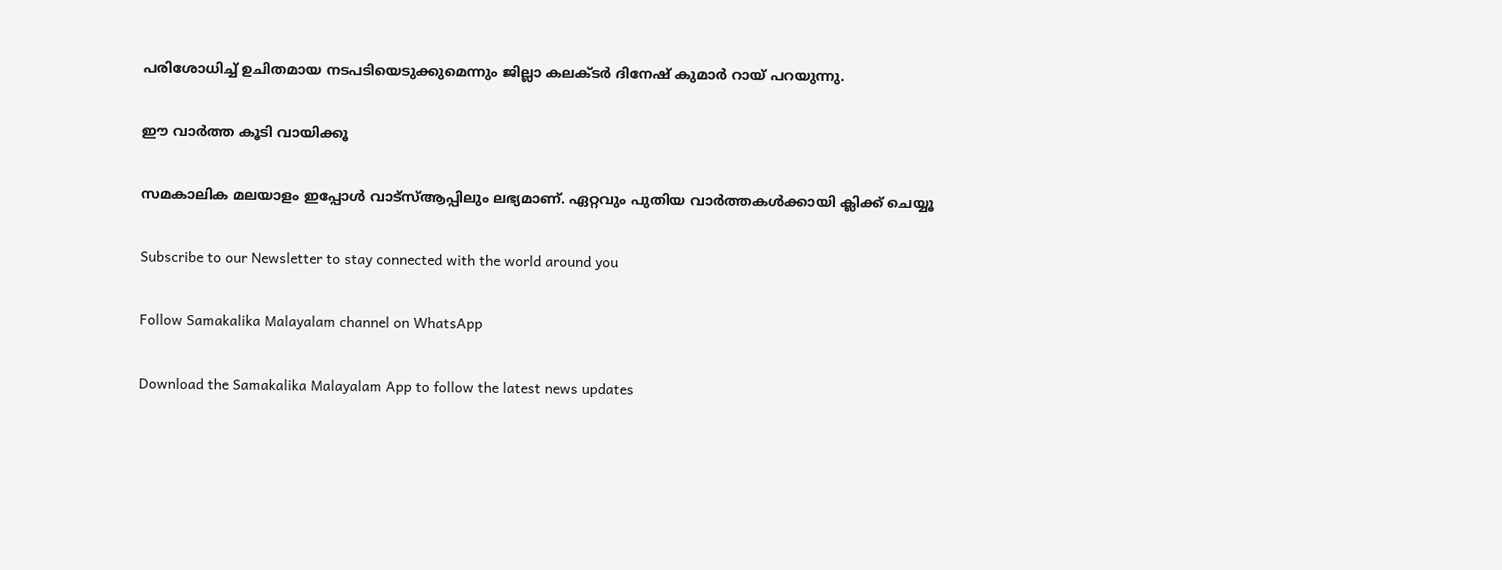പരിശോധിച്ച് ഉചിതമായ നടപടിയെടുക്കുമെന്നും ജില്ലാ കലക്ടര്‍ ദിനേഷ് കുമാര്‍ റായ് പറയുന്നു.

ഈ വാര്‍ത്ത കൂടി വായിക്കൂ

സമകാലിക മലയാളം ഇപ്പോള്‍ വാട്‌സ്ആപ്പിലും ലഭ്യമാണ്. ഏറ്റവും പുതിയ വാര്‍ത്തകള്‍ക്കായി ക്ലിക്ക് ചെയ്യൂ

Subscribe to our Newsletter to stay connected with the world around you

Follow Samakalika Malayalam channel on WhatsApp

Download the Samakalika Malayalam App to follow the latest news updates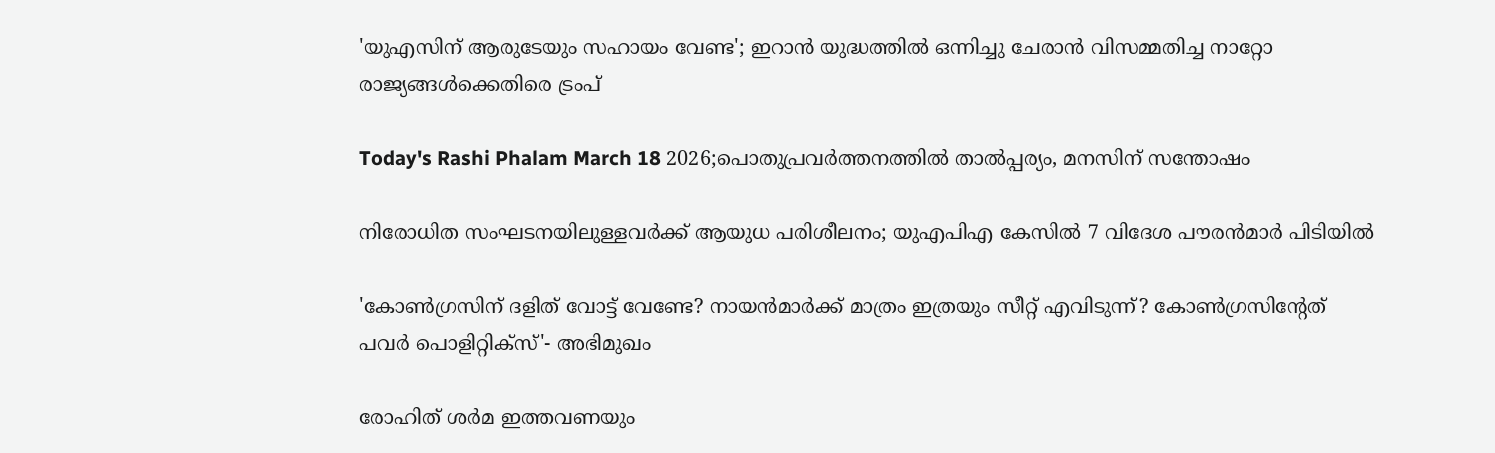'യുഎസിന് ആരുടേയും സഹായം വേണ്ട'; ഇറാൻ യുദ്ധത്തിൽ ഒന്നിച്ചു ചേരാൻ വിസമ്മതിച്ച നാറ്റോ രാജ്യങ്ങൾക്കെതിരെ ട്രംപ്

Today's Rashi Phalam March 18 2026;പൊതുപ്രവര്‍ത്തനത്തില്‍ താല്‍പ്പര്യം, മനസിന് സന്തോഷം

നിരോധിത സംഘടനയിലുള്ളവർക്ക് ആയുധ പരിശീലനം; യുഎപിഎ കേസിൽ 7 വിദേശ പൗരൻമാർ പിടിയിൽ

'കോണ്‍ഗ്രസിന് ദളിത് വോട്ട് വേണ്ടേ? നായന്‍മാര്‍ക്ക് മാത്രം ഇത്രയും സീറ്റ് എവിടുന്ന്? കോണ്‍ഗ്രസിന്റേത് പവര്‍ പൊളിറ്റിക്‌സ്'- അഭിമുഖം

രോഹിത് ശര്‍മ ഇത്തവണയും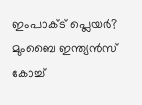ഇംപാക്ട് പ്ലെയര്‍? മുംബൈ ഇന്ത്യന്‍സ് കോച്ച്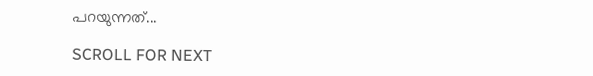പറയുന്നത്...

SCROLL FOR NEXT